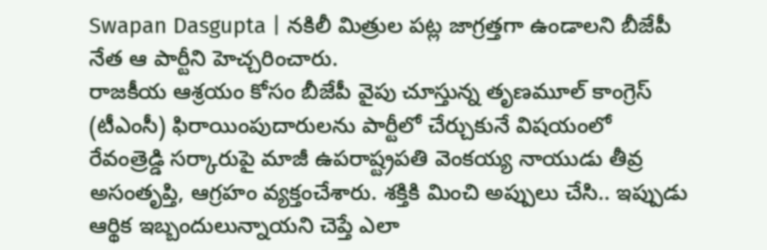Swapan Dasgupta | నకిలీ మిత్రుల పట్ల జాగ్రత్తగా ఉండాలని బీజేపీ నేత ఆ పార్టీని హెచ్చరించారు.
రాజకీయ ఆశ్రయం కోసం బీజేపీ వైపు చూస్తున్న తృణమూల్ కాంగ్రెస్ (టీఎంసీ) ఫిరాయింపుదారులను పార్టీలో చేర్చుకునే విషయంలో
రేవంత్రెడ్డి సర్కారుపై మాజీ ఉపరాష్ట్రపతి వెంకయ్య నాయుడు తీవ్ర అసంతృప్తి, ఆగ్రహం వ్యక్తంచేశారు. శక్తికి మించి అప్పులు చేసి.. ఇప్పుడు ఆర్థిక ఇబ్బందులున్నాయని చెప్తే ఎలా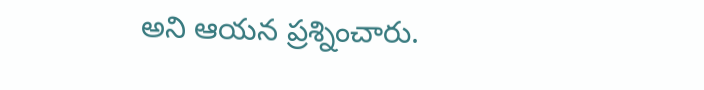అని ఆయన ప్రశ్నించారు.